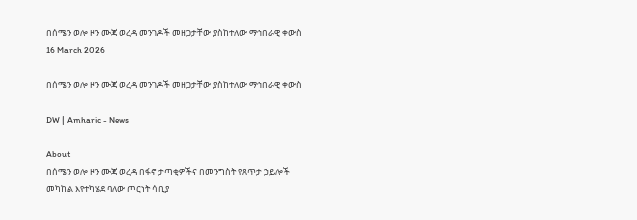በሰሜን ወሎ ዞን ሙጃ ወረዳ መንገዶች መዘጋታቸው ያስከተለው ማኅበራዊ ቀውስ
16 March 2026

በሰሜን ወሎ ዞን ሙጃ ወረዳ መንገዶች መዘጋታቸው ያስከተለው ማኅበራዊ ቀውስ

DW | Amharic - News

About
በሰሜን ወሎ ዞን ሙጃ ወረዳ በፋኖ ታጣቂዎችና በመንግስት የጸጥታ ኃይሎች መካከል እየተካሄደ ባለው ጦርነት ሳቢያ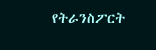የትራንስፖርት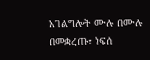አገልግሎት ሙሉ በሙሉ በመቋረጡ፣ ነፍሰ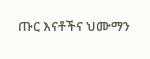ጡር እናቶችና ህሙማን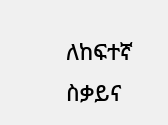ለከፍተኛ ስቃይና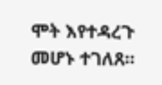ሞት እየተዳረጉ መሆኑ ተገለጸ።